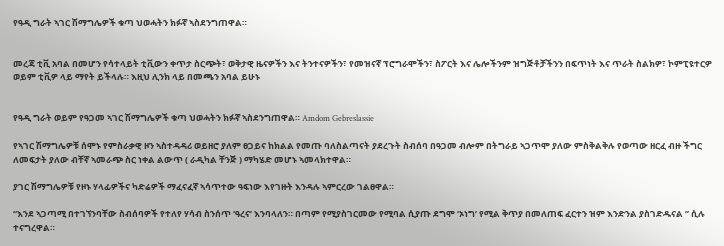የዓዲ ግራት ኣገር ሽማግሌዎች ቁጣ ህወሓትን ክፉኛ ኣስደንግጠዋል።


መረጃ ቲቪ አባል በመሆን የሳተላይት ቲቪውን ቀጥታ ስርጭት፣ ወቅታዊ ዜናዎችን እና ትንተናዎችን፣ የመዝናኛ ፕሮግራሞችን፣ ስፖርት እና ሌሎችንም ዝግጅቶቻችንን በፍጥነት እና ጥራት ስልክዎ፣ ኮምፒዩተርዎ ወይም ቲቪዎ ላይ ማየት ይችላሉ። እዚህ ሊንክ ላይ በመጫን አባል ይሁኑ


የዓዲ ግራት ወይም የዓጋመ ኣገር ሽማግሌዎች ቁጣ ህወሓትን ክፉኛ ኣስደንግጠዋል። Amdom Gebreslassie

የኣገር ሽማግሌዎቹ ሰሞኑ የምስራቃዊ ዞን ኣስተዳዳሪ ወይዘሮ ያለም ፀጋይና ከክልል የመጡ ባለስልጣናት ያደረጉት ስብሰባ በዓጋመ ብሎም በትግራይ ኣጋጥሞ ያለው ምስቅልቅሉ የወጣው ዘርፈ ብዙ ችግር ለመፍታት ያለው ብቸኛ ኣመራጭ ስር ነቀል ልውጥ ( ራዲካል ቸንጅ ) ማካሄድ መሆኑ ኣመላክተዋል።

ያገር ሽማግሌዎቹ የዞኑ ሃላፊዎችና ካድሬዎች ማፈናፈኛ ኣሳጥተው ዓፍነው እየገዙት እንዳሉ ኣምርረው ገልፀዋል።

“እንደ ኣጋጣሚ በተገኘንባቸው ስብሰባዎች የተለየ ሃሳብ ስንሰጥ ‘ዓረና’ እንባላለን። በጣም የሚያስገርመው የሚባል ሲያጡ ደግሞ ‘ኦነግ’ የሚል ቅጥያ በመለጠፍ ፈርተን ዝም እንድንል ያስገድዱናል ” ሲሉ ተናግረዋል።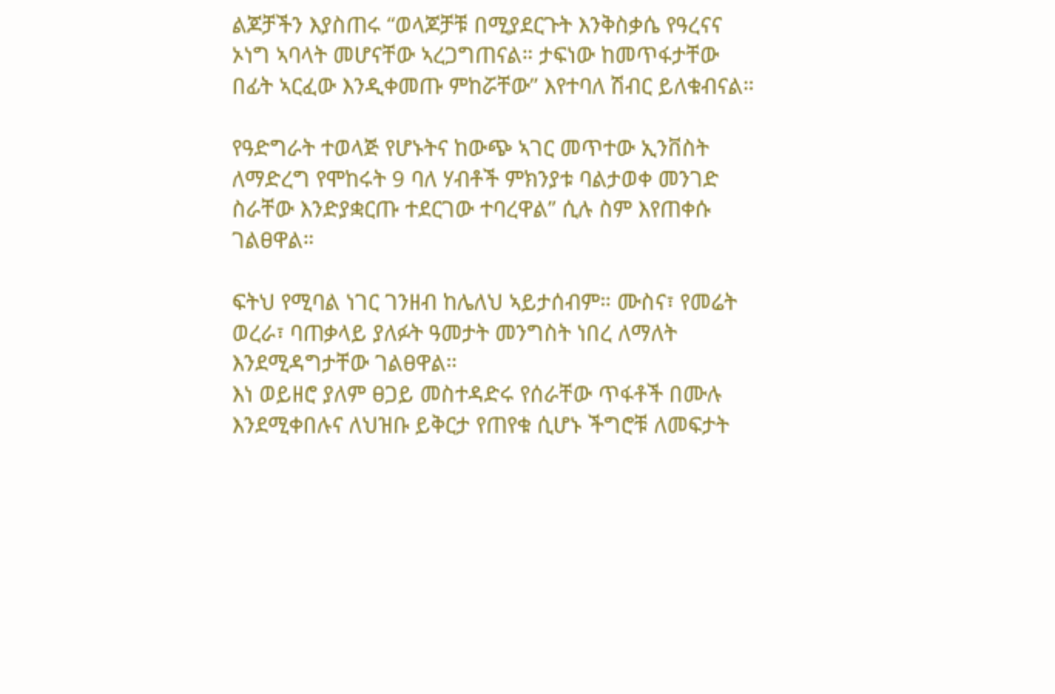ልጆቻችን እያስጠሩ “ወላጆቻቹ በሚያደርጉት እንቅስቃሴ የዓረናና ኦነግ ኣባላት መሆናቸው ኣረጋግጠናል። ታፍነው ከመጥፋታቸው በፊት ኣርፈው እንዲቀመጡ ምከሯቸው” እየተባለ ሽብር ይለቁብናል።

የዓድግራት ተወላጅ የሆኑትና ከውጭ ኣገር መጥተው ኢንቨስት ለማድረግ የሞከሩት 9 ባለ ሃብቶች ምክንያቱ ባልታወቀ መንገድ ስራቸው እንድያቋርጡ ተደርገው ተባረዋል” ሲሉ ስም እየጠቀሱ ገልፀዋል።

ፍትህ የሚባል ነገር ገንዘብ ከሌለህ ኣይታሰብም። ሙስና፣ የመሬት ወረራ፣ ባጠቃላይ ያለፉት ዓመታት መንግስት ነበረ ለማለት እንደሚዳግታቸው ገልፀዋል።
እነ ወይዘሮ ያለም ፀጋይ መስተዳድሩ የሰራቸው ጥፋቶች በሙሉ እንደሚቀበሉና ለህዝቡ ይቅርታ የጠየቁ ሲሆኑ ችግሮቹ ለመፍታት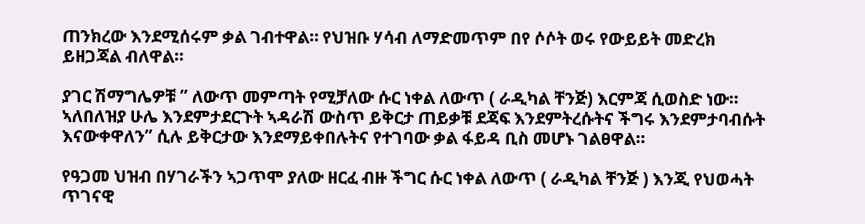ጠንክረው እንደሚሰሩም ቃል ገብተዋል። የህዝቡ ሃሳብ ለማድመጥም በየ ሶሶት ወሩ የውይይት መድረክ ይዘጋጃል ብለዋል።

ያገር ሽማግሌዎቹ ” ለውጥ መምጣት የሚቻለው ሱር ነቀል ለውጥ ( ራዲካል ቸንጅ) እርምጃ ሲወስድ ነው። ኣለበለዝያ ሁሌ እንደምታደርጉት ኣዳራሽ ውስጥ ይቅርታ ጠይቃቹ ደጃፍ እንደምትረሱትና ችግሩ እንደምታባብሱት እናውቀዋለን” ሲሉ ይቅርታው እንደማይቀበሉትና የተገባው ቃል ፋይዳ ቢስ መሆኑ ገልፀዋል።

የዓጋመ ህዝብ በሃገራችን ኣጋጥሞ ያለው ዘርፈ ብዙ ችግር ሱር ነቀል ለውጥ ( ራዲካል ቸንጅ ) እንጂ የህወሓት ጥገናዊ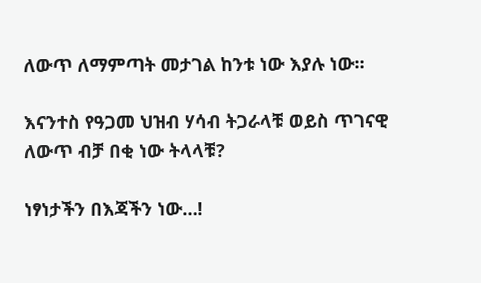ለውጥ ለማምጣት መታገል ከንቱ ነው እያሉ ነው።

እናንተስ የዓጋመ ህዝብ ሃሳብ ትጋራላቹ ወይስ ጥገናዊ ለውጥ ብቻ በቂ ነው ትላላቹ?

ነፃነታችን በእጃችን ነው…!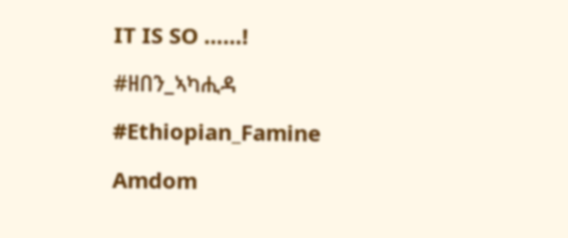IT IS SO ……!

#ዘበን_ኣካሒዳ

#Ethiopian_Famine

Amdom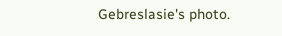Gebreslasie's photo.